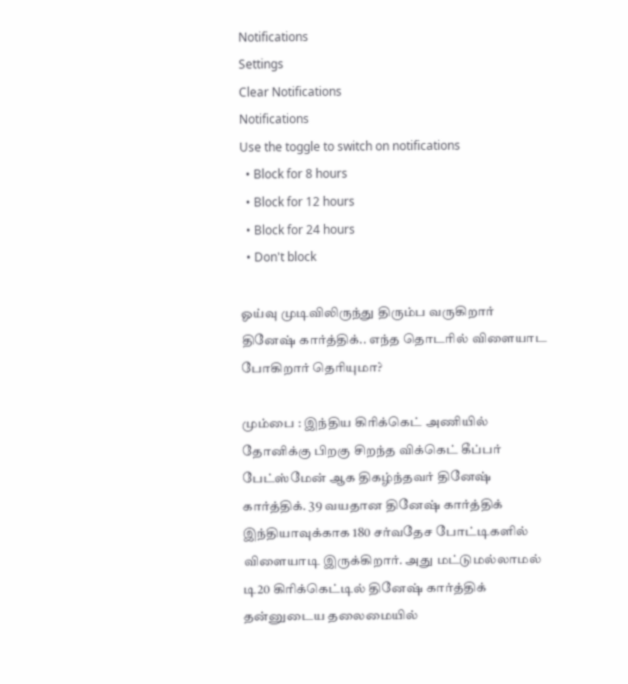Notifications
Settings
Clear Notifications
Notifications
Use the toggle to switch on notifications
  • Block for 8 hours
  • Block for 12 hours
  • Block for 24 hours
  • Don't block

ஓய்வு முடிவிலிருந்து திரும்ப வருகிறார் தினேஷ் கார்த்திக்.. எந்த தொடரில் விளையாட போகிறார் தெரியுமா?

மும்பை : இந்திய கிரிக்கெட் அணியில் தோனிக்கு பிறகு சிறந்த விக்கெட் கீப்பர் பேட்ஸ்மேன் ஆக திகழ்ந்தவர் தினேஷ் கார்த்திக். 39 வயதான தினேஷ் கார்த்திக் இந்தியாவுக்காக 180 சர்வதேச போட்டிகளில் விளையாடி இருக்கிறார். அது மட்டுமல்லாமல் டி20 கிரிக்கெட்டில் தினேஷ் கார்த்திக் தன்னுடைய தலைமையில்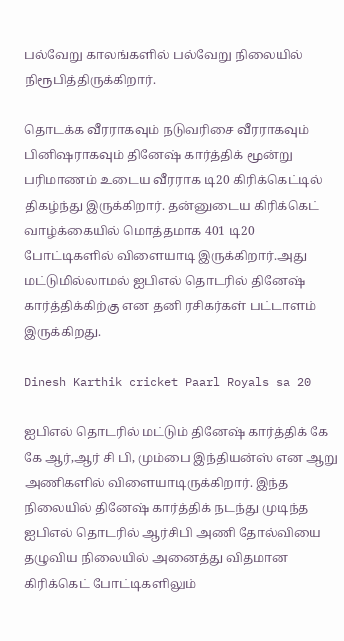பல்வேறு காலங்களில் பல்வேறு நிலையில் நிரூபித்திருக்கிறார்.

தொடக்க வீரராகவும் நடுவரிசை வீரராகவும் பினிஷராகவும் தினேஷ் கார்த்திக் மூன்று பரிமாணம் உடைய வீரராக டி20 கிரிக்கெட்டில் திகழ்ந்து இருக்கிறார். தன்னுடைய கிரிக்கெட் வாழ்க்கையில் மொத்தமாக 401 டி20 போட்டிகளில் விளையாடி இருக்கிறார்.அது மட்டுமில்லாமல் ஐபிஎல் தொடரில் தினேஷ் கார்த்திக்கிற்கு என தனி ரசிகர்கள் பட்டாளம் இருக்கிறது.

Dinesh Karthik cricket Paarl Royals sa 20

ஐபிஎல் தொடரில் மட்டும் தினேஷ் கார்த்திக் கே கே ஆர்,ஆர் சி பி, மும்பை இந்தியன்ஸ் என ஆறு அணிகளில் விளையாடிருக்கிறார். இந்த நிலையில் தினேஷ் கார்த்திக் நடந்து முடிந்த ஐபிஎல் தொடரில் ஆர்சிபி அணி தோல்வியை தழுவிய நிலையில் அனைத்து விதமான கிரிக்கெட் போட்டிகளிலும்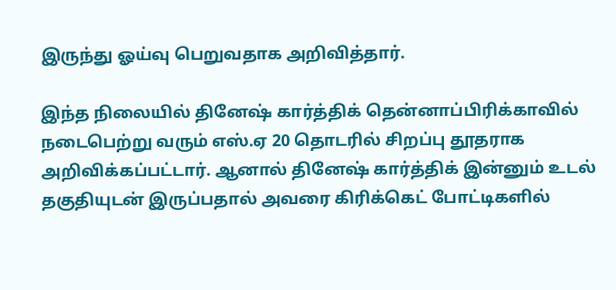இருந்து ஓய்வு பெறுவதாக அறிவித்தார்.

இந்த நிலையில் தினேஷ் கார்த்திக் தென்னாப்பிரிக்காவில் நடைபெற்று வரும் எஸ்.ஏ 20 தொடரில் சிறப்பு தூதராக அறிவிக்கப்பட்டார். ஆனால் தினேஷ் கார்த்திக் இன்னும் உடல் தகுதியுடன் இருப்பதால் அவரை கிரிக்கெட் போட்டிகளில்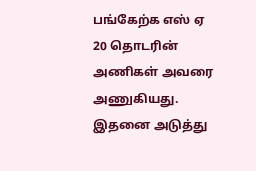பங்கேற்க எஸ் ஏ 20 தொடரின் அணிகள் அவரை அணுகியது. இதனை அடுத்து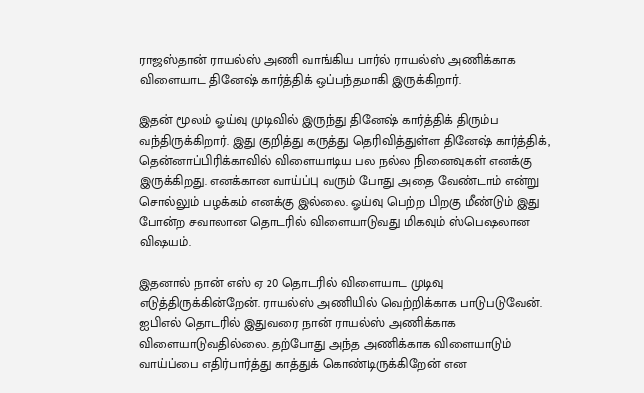ராஜஸ்தான் ராயல்ஸ் அணி வாங்கிய பார்ல் ராயல்ஸ் அணிக்காக விளையாட தினேஷ் கார்த்திக் ஒப்பந்தமாகி இருக்கிறார்.

இதன் மூலம் ஓய்வு முடிவில் இருந்து தினேஷ் கார்த்திக் திரும்ப வந்திருக்கிறார். இது குறித்து கருத்து தெரிவித்துள்ள தினேஷ் கார்த்திக், தென்னாப்பிரிக்காவில் விளையாடிய பல நல்ல நினைவுகள் எனக்கு இருக்கிறது. எனக்கான வாய்ப்பு வரும் போது அதை வேண்டாம் என்று சொல்லும் பழக்கம் எனக்கு இல்லை. ஓய்வு பெற்ற பிறகு மீண்டும் இது போன்ற சவாலான தொடரில் விளையாடுவது மிகவும் ஸ்பெஷலான விஷயம்.

இதனால் நான் எஸ் ஏ 20 தொடரில் விளையாட முடிவு எடுத்திருக்கின்றேன். ராயல்ஸ் அணியில் வெற்றிக்காக பாடுபடுவேன். ஐபிஎல் தொடரில் இதுவரை நான் ராயல்ஸ் அணிக்காக விளையாடுவதில்லை. தற்போது அந்த அணிக்காக விளையாடும் வாய்ப்பை எதிர்பார்த்து காத்துக் கொண்டிருக்கிறேன் என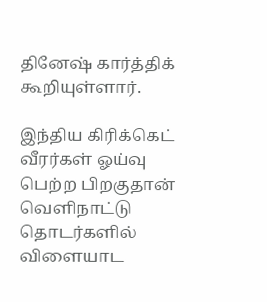தினேஷ் கார்த்திக் கூறியுள்ளார்.

இந்திய கிரிக்கெட் வீரர்கள் ஓய்வு பெற்ற பிறகுதான் வெளிநாட்டு தொடர்களில் விளையாட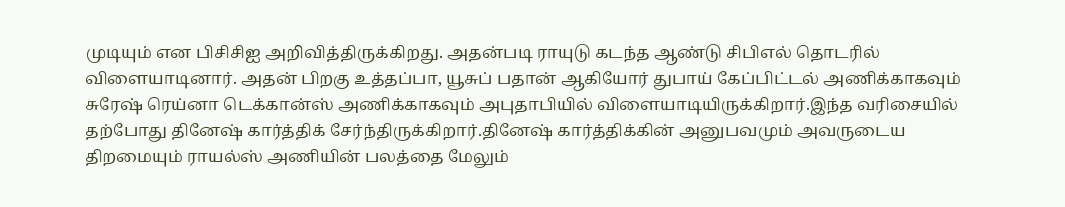முடியும் என பிசிசிஐ அறிவித்திருக்கிறது. அதன்படி ராயுடு கடந்த ஆண்டு சிபிஎல் தொடரில் விளையாடினார். அதன் பிறகு உத்தப்பா, யூசுப் பதான் ஆகியோர் துபாய் கேப்பிட்டல் அணிக்காகவும் சுரேஷ் ரெய்னா டெக்கான்ஸ் அணிக்காகவும் அபுதாபியில் விளையாடியிருக்கிறார்.இந்த வரிசையில் தற்போது தினேஷ் கார்த்திக் சேர்ந்திருக்கிறார்.தினேஷ் கார்த்திக்கின் அனுபவமும் அவருடைய திறமையும் ராயல்ஸ் அணியின் பலத்தை மேலும்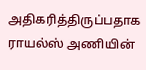அதிகரித்திருப்பதாக ராயல்ஸ் அணியின்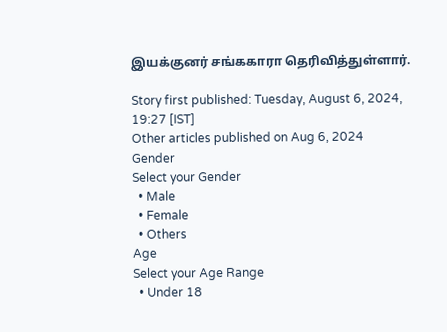இயக்குனர் சங்ககாரா தெரிவித்துள்ளார்.

Story first published: Tuesday, August 6, 2024, 19:27 [IST]
Other articles published on Aug 6, 2024
Gender
Select your Gender
  • Male
  • Female
  • Others
Age
Select your Age Range
  • Under 18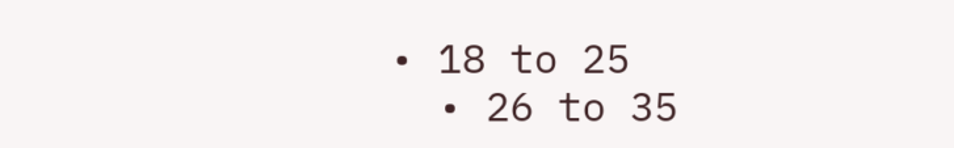• 18 to 25
  • 26 to 35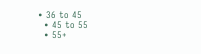• 36 to 45
  • 45 to 55
  • 55+